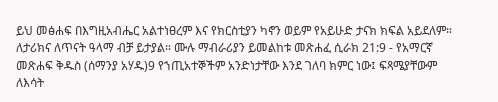ይህ መፅሐፍ በእግዚአብሔር አልተነፀረም እና የክርስቲያን ካኖን ወይም የአይሁድ ታናክ ክፍል አይደለም። ለታሪክና ለጥናት ዓላማ ብቻ ይታያል። ሙሉ ማብራሪያን ይመልከቱ መጽሐፈ ሲራክ 21:9 - የአማርኛ መጽሐፍ ቅዱስ (ሰማንያ አሃዱ)9 የኀጢአተኞችም አንድነታቸው እንደ ገለባ ክምር ነው፤ ፍጻሜያቸውም ለእሳት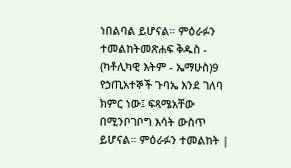ነበልባል ይሆናል። ምዕራፉን ተመልከትመጽሐፍ ቅዱስ - (ካቶሊካዊ እትም - ኤማሁስ)9 የኃጢአተኞች ጉባኤ እንደ ገለባ ክምር ነው፤ ፍጻሜአቸው በሚንቦገቦግ እሳት ውስጥ ይሆናል። ምዕራፉን ተመልከት |